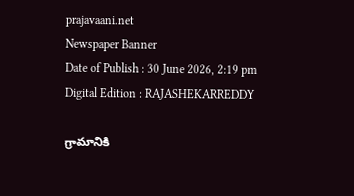prajavaani.net
Newspaper Banner
Date of Publish : 30 June 2026, 2:19 pm Digital Edition : RAJASHEKARREDDY

గ్రామానికి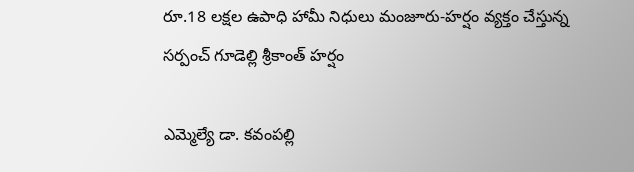రూ.18 లక్షల ఉపాధి హామీ నిధులు మంజూరు-హర్షం వ్యక్తం చేస్తున్న సర్పంచ్ గూడెల్లి శ్రీకాంత్ హర్షం

ఎమ్మెల్యే డా. కవంపల్లి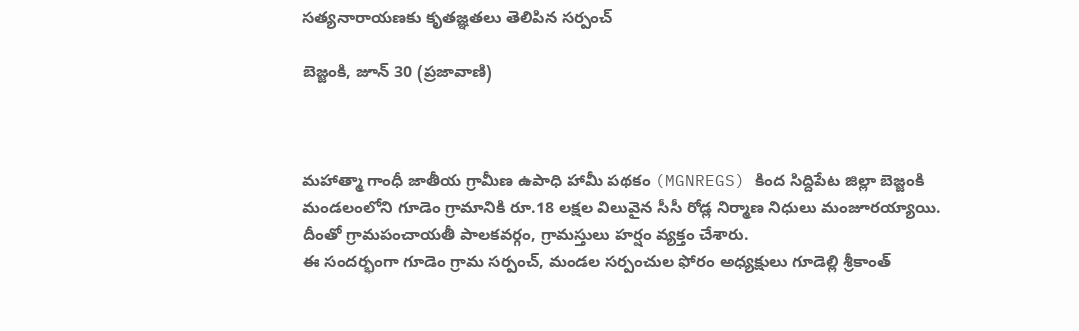సత్యనారాయణకు కృతజ్ఞతలు తెలిపిన సర్పంచ్

బెజ్జంకి, జూన్ 30 (ప్రజావాణి)



మహాత్మా గాంధీ జాతీయ గ్రామీణ ఉపాధి హామీ పథకం (MGNREGS) కింద సిద్దిపేట జిల్లా బెజ్జంకి మండలంలోని గూడెం గ్రామానికి రూ.18 లక్షల విలువైన సీసీ రోడ్ల నిర్మాణ నిధులు మంజూరయ్యాయి. దీంతో గ్రామపంచాయతీ పాలకవర్గం, గ్రామస్తులు హర్షం వ్యక్తం చేశారు.
ఈ సందర్భంగా గూడెం గ్రామ సర్పంచ్, మండల సర్పంచుల ఫోరం అధ్యక్షులు గూడెల్లి శ్రీకాంత్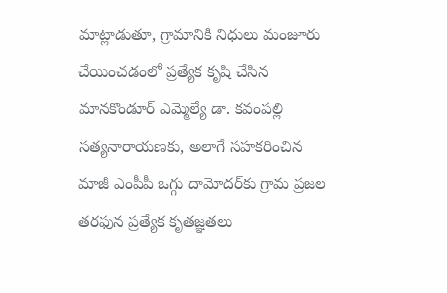మాట్లాడుతూ, గ్రామానికి నిధులు మంజూరు చేయించడంలో ప్రత్యేక కృషి చేసిన మానకొండూర్ ఎమ్మెల్యే డా. కవంపల్లి సత్యనారాయణకు, అలాగే సహకరించిన మాజీ ఎంపీపీ ఒగ్గు దామోదర్‌కు గ్రామ ప్రజల తరఫున ప్రత్యేక కృతజ్ఞతలు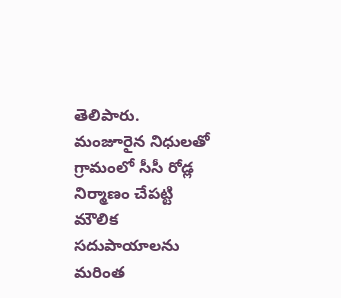తెలిపారు.
మంజూరైన నిధులతో గ్రామంలో సీసీ రోడ్ల నిర్మాణం చేపట్టి మౌలిక సదుపాయాలను మరింత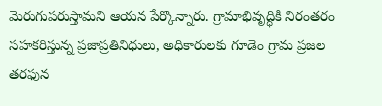మెరుగుపరుస్తామని ఆయన పేర్కొన్నారు. గ్రామాభివృద్ధికి నిరంతరం సహకరిస్తున్న ప్రజాప్రతినిధులు, అధికారులకు గూడెం గ్రామ ప్రజల తరఫున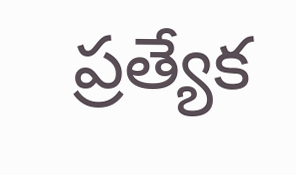ప్రత్యేక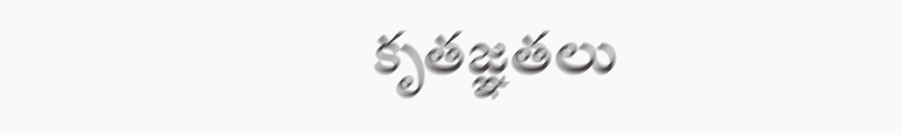కృతజ్ఞతలు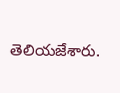తెలియజేశారు.